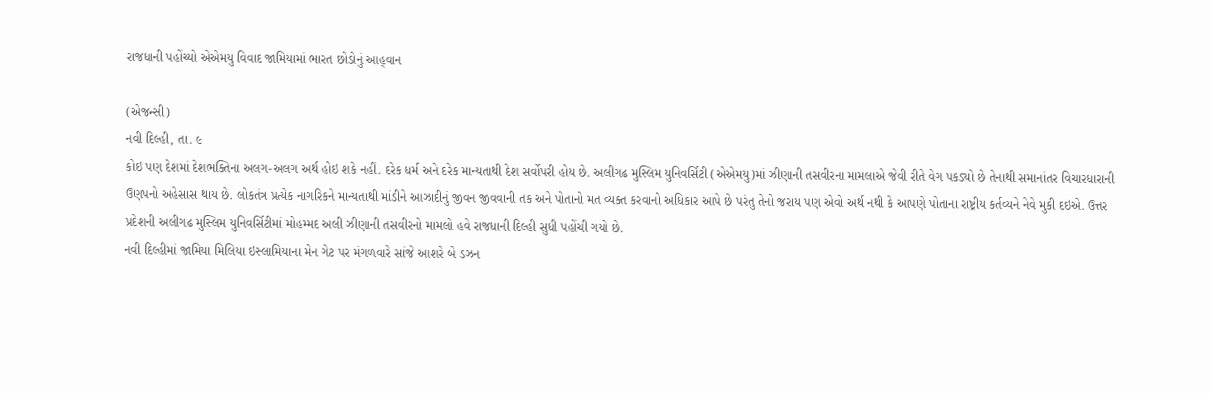રાજધાની પહોંચ્યો એએમયુ વિવાદ જામિયામાં ભારત છોડોનું આહ્‌વાન

(એજન્સી)
નવી દિલ્હી, તા. ૯
કોઇ પણ દેશમાં દેશભક્તિના અલગ-અલગ અર્થ હોઇ શકે નહીં. દરેક ધર્મ અને દરેક માન્યતાથી દેશ સર્વોપરી હોય છે. અલીગઢ મુસ્લિમ યુનિવર્સિટી (એએમયુ)માં ઝીણાની તસવીરના મામલાએ જેવી રીતે વેગ પકડ્યો છે તેનાથી સમાનાંતર વિચારધારાની ઉણપનો અહેસાસ થાય છે. લોકતંત્ર પ્રત્યેક નાગરિકને માન્યતાથી માંડીને આઝાદીનું જીવન જીવવાની તક અને પોતાનો મત વ્યક્ત કરવાનો અધિકાર આપે છે પરંતુ તેનો જરાય પણ એવો અર્થ નથી કે આપણે પોતાના રાષ્ટ્રીય કર્તવ્યને નેવે મુકી દઇએ. ઉત્તર પ્રદેશની અલીગઢ મુસ્લિમ યુનિવર્સિટીમાં મોહમ્મદ અલી ઝીણાની તસવીરનો મામલો હવે રાજધાની દિલ્હી સુધી પહોંચી ગયો છે.
નવી દિલ્હીમાં જામિયા મિલિયા ઇસ્લામિયાના મેન ગેટ પર મંગળવારે સાંજે આશરે બે ડઝન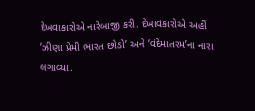દેખવાકારોએ નારેબાજી કરી. દેખાવકારોએ અહીં ‘ઝીણા પ્રેમી ભારત છોડો’ અને ‘વંદેમાતરમ’ના નારા લગાવ્યા.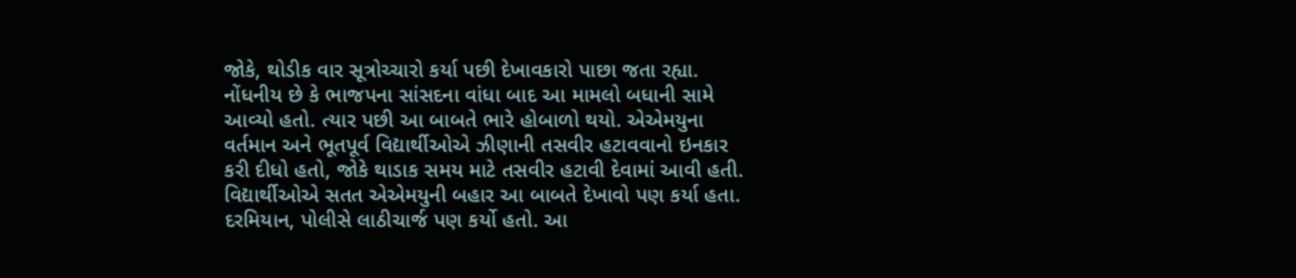જોકે, થોડીક વાર સૂત્રોચ્ચારો કર્યા પછી દેખાવકારો પાછા જતા રહ્યા. નોંધનીય છે કે ભાજપના સાંસદના વાંધા બાદ આ મામલો બધાની સામે આવ્યો હતો. ત્યાર પછી આ બાબતે ભારે હોબાળો થયો. એએમયુના વર્તમાન અને ભૂતપૂર્વ વિદ્યાર્થીઓએ ઝીણાની તસવીર હટાવવાનો ઇનકાર કરી દીધો હતો, જોકે થાડાક સમય માટે તસવીર હટાવી દેવામાં આવી હતી. વિદ્યાર્થીઓએ સતત એએમયુની બહાર આ બાબતે દેખાવો પણ કર્યા હતા. દરમિયાન, પોલીસે લાઠીચાર્જ પણ કર્યો હતો. આ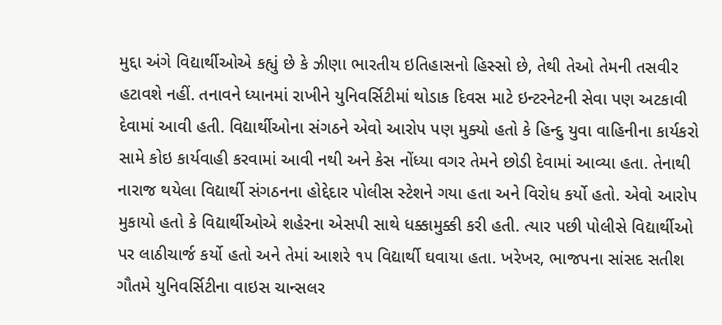મુદ્દા અંગે વિદ્યાર્થીઓએ કહ્યું છે કે ઝીણા ભારતીય ઇતિહાસનો હિસ્સો છે, તેથી તેઓ તેમની તસવીર હટાવશે નહીં. તનાવને ધ્યાનમાં રાખીને યુનિવર્સિટીમાં થોડાક દિવસ માટે ઇન્ટરનેટની સેવા પણ અટકાવી દેવામાં આવી હતી. વિદ્યાર્થીઓના સંગઠને એવો આરોપ પણ મુક્યો હતો કે હિન્દુ યુવા વાહિનીના કાર્યકરો સામે કોઇ કાર્યવાહી કરવામાં આવી નથી અને કેસ નોંધ્યા વગર તેમને છોડી દેવામાં આવ્યા હતા. તેનાથી નારાજ થયેલા વિદ્યાર્થી સંગઠનના હોદ્દેદાર પોલીસ સ્ટેશને ગયા હતા અને વિરોધ કર્યો હતો. એવો આરોપ મુકાયો હતો કે વિદ્યાર્થીઓએ શહેરના એસપી સાથે ધક્કામુક્કી કરી હતી. ત્યાર પછી પોલીસે વિદ્યાર્થીઓ પર લાઠીચાર્જ કર્યો હતો અને તેમાં આશરે ૧૫ વિદ્યાર્થી ઘવાયા હતા. ખરેખર, ભાજપના સાંસદ સતીશ ગૌતમે યુનિવર્સિટીના વાઇસ ચાન્સલર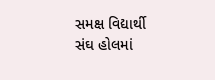સમક્ષ વિદ્યાર્થી સંઘ હોલમાં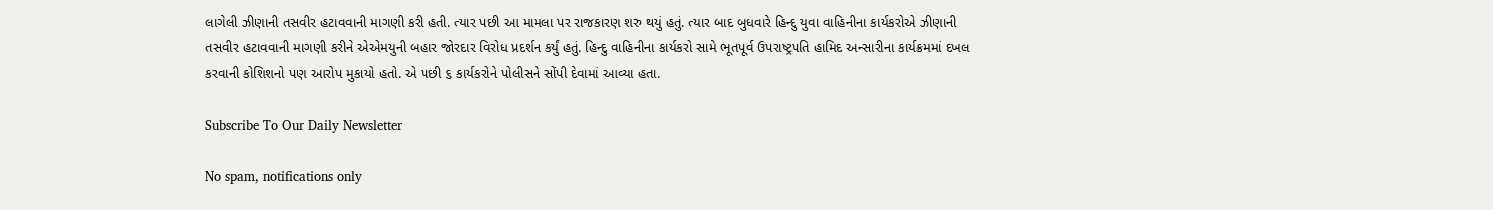લાગેલી ઝીણાની તસવીર હટાવવાની માગણી કરી હતી. ત્યાર પછી આ મામલા પર રાજકારણ શરુ થયું હતું. ત્યાર બાદ બુધવારે હિન્દુ યુવા વાહિનીના કાર્યકરોએ ઝીણાની તસવીર હટાવવાની માગણી કરીને એએમયુની બહાર જોરદાર વિરોધ પ્રદર્શન કર્યું હતું. હિન્દુ વાહિનીના કાર્યકરો સામે ભૂતપૂર્વ ઉપરાષ્ટ્રપતિ હામિદ અન્સારીના કાર્યક્રમમાં દખલ કરવાની કોશિશનો પણ આરોપ મુકાયો હતો. એ પછી ૬ કાર્યકરોને પોલીસને સોંપી દેવામાં આવ્યા હતા.

Subscribe To Our Daily Newsletter

No spam, notifications only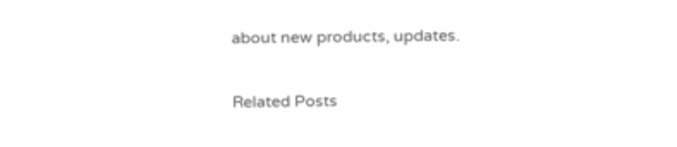about new products, updates.

Related Posts